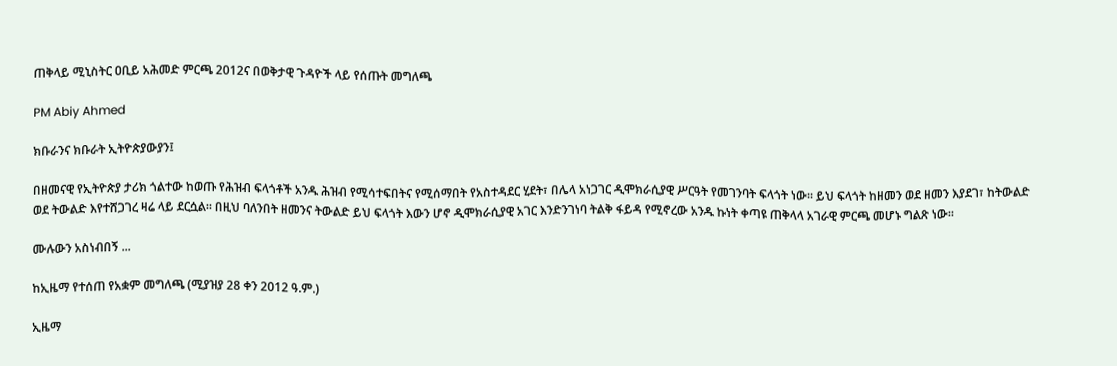ጠቅላይ ሚኒስትር ዐቢይ አሕመድ ምርጫ 2012ና በወቅታዊ ጉዳዮች ላይ የሰጡት መግለጫ

PM Abiy Ahmed

ክቡራንና ክቡራት ኢትዮጵያውያን፤

በዘመናዊ የኢትዮጵያ ታሪክ ጎልተው ከወጡ የሕዝብ ፍላጎቶች አንዱ ሕዝብ የሚሳተፍበትና የሚሰማበት የአስተዳደር ሂደት፣ በሌላ አነጋገር ዲሞክራሲያዊ ሥርዓት የመገንባት ፍላጎት ነው። ይህ ፍላጎት ከዘመን ወደ ዘመን እያደገ፣ ከትውልድ ወደ ትውልድ እየተሸጋገረ ዛሬ ላይ ደርሷል። በዚህ ባለንበት ዘመንና ትውልድ ይህ ፍላጎት እውን ሆኖ ዲሞክራሲያዊ አገር እንድንገነባ ትልቅ ፋይዳ የሚኖረው አንዱ ኩነት ቀጣዩ ጠቅላላ አገራዊ ምርጫ መሆኑ ግልጽ ነው።

ሙሉውን አስነብበኝ ...

ከኢዜማ የተሰጠ የአቋም መግለጫ (ሚያዝያ 28 ቀን 2012 ዓ.ም.)

ኢዜማ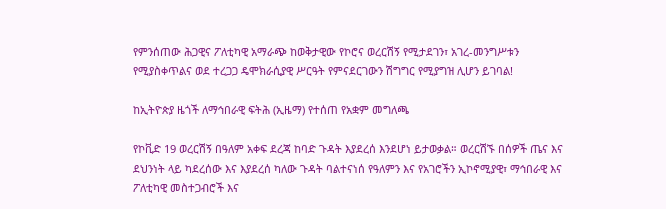የምንሰጠው ሕጋዊና ፖለቲካዊ አማራጭ ከወቅታዊው የኮሮና ወረርሽኝ የሚታደገን፣ አገረ-መንግሥቱን የሚያስቀጥልና ወደ ተረጋጋ ዴሞክራሲያዊ ሥርዓት የምናደርገውን ሽግግር የሚያግዝ ሊሆን ይገባል!

ከኢትዮጵያ ዜጎች ለማኅበራዊ ፍትሕ (ኢዜማ) የተሰጠ የአቋም መግለጫ

የኮቪድ 19 ወረርሽኝ በዓለም አቀፍ ደረጃ ከባድ ጉዳት እያደረሰ እንደሆነ ይታወቃል። ወረርሽኙ በሰዎች ጤና እና ደህንነት ላይ ካደረሰው እና እያደረሰ ካለው ጉዳት ባልተናነሰ የዓለምን እና የአገሮችን ኢኮኖሚያዊ፣ ማኅበራዊ እና ፖለቲካዊ መስተጋብሮች እና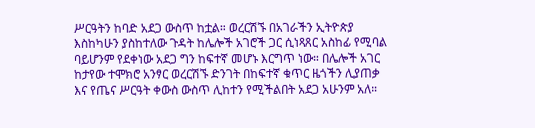ሥርዓትን ከባድ አደጋ ውስጥ ከቷል። ወረርሽኙ በአገራችን ኢትዮጵያ እስከካሁን ያስከተለው ጉዳት ከሌሎች አገሮች ጋር ሲነጻጸር አስከፊ የሚባል ባይሆንም የደቀነው አደጋ ግን ከፍተኛ መሆኑ እርግጥ ነው። በሌሎች አገር ከታየው ተሞክሮ አንፃር ወረርሽኙ ድንገት በከፍተኛ ቁጥር ዜጎችን ሊያጠቃ እና የጤና ሥርዓት ቀውስ ውስጥ ሊከተን የሚችልበት አደጋ አሁንም አለ።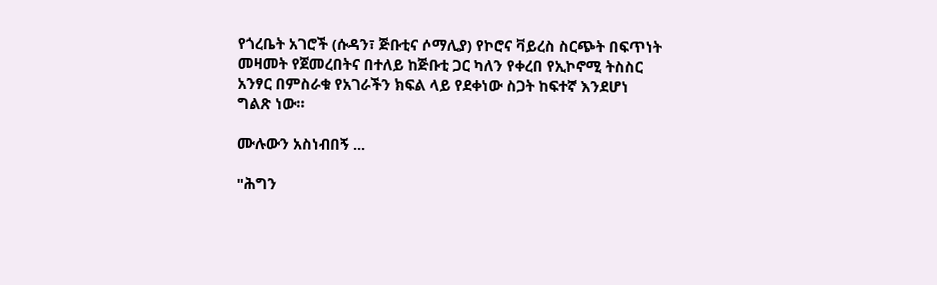የጎረቤት አገሮች (ሱዳን፣ ጅቡቲና ሶማሊያ) የኮሮና ቫይረስ ስርጭት በፍጥነት መዛመት የጀመረበትና በተለይ ከጅቡቲ ጋር ካለን የቀረበ የኢኮኖሚ ትስስር አንፃር በምስራቁ የአገራችን ክፍል ላይ የደቀነው ስጋት ከፍተኛ እንደሆነ ግልጽ ነው።

ሙሉውን አስነብበኝ ...

"ሕግን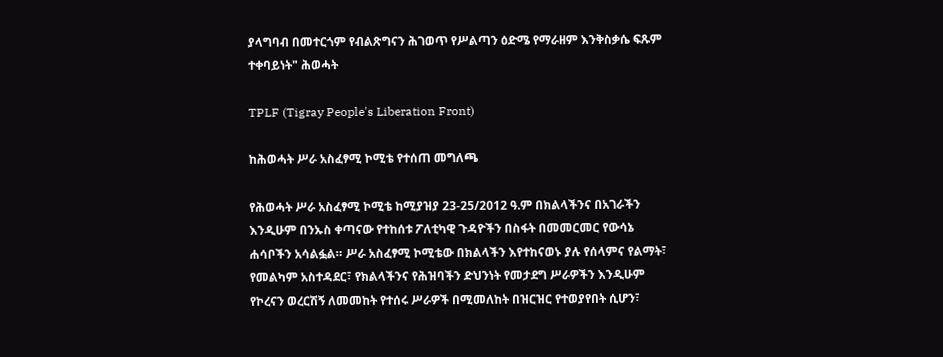ያላግባብ በመተርጎም የብልጽግናን ሕገወጥ የሥልጣን ዕድሜ የማራዘም እንቅስቃሴ ፍጹም ተቀባይነት" ሕወሓት

TPLF (Tigray People's Liberation Front)

ከሕወሓት ሥራ አስፈፃሚ ኮሚቴ የተሰጠ መግለጫ

የሕወሓት ሥራ አስፈፃሚ ኮሚቴ ከሚያዝያ 23-25/2012 ዓ.ም በክልላችንና በአገራችን እንዲሁም በንኡስ ቀጣናው የተከሰቱ ፖለቲካዊ ጉዳዮችን በስፋት በመመርመር የውሳኔ ሐሳቦችን አሳልፏል። ሥራ አስፈፃሚ ኮሚቴው በክልላችን እየተከናወኑ ያሉ የሰላምና የልማት፣ የመልካም አስተዳደር፣ የክልላችንና የሕዝባችን ድህንነት የመታደግ ሥራዎችን እንዲሁም የኮረናን ወረርሽኝ ለመመከት የተሰሩ ሥራዎች በሚመለከት በዝርዝር የተወያየበት ሲሆን፣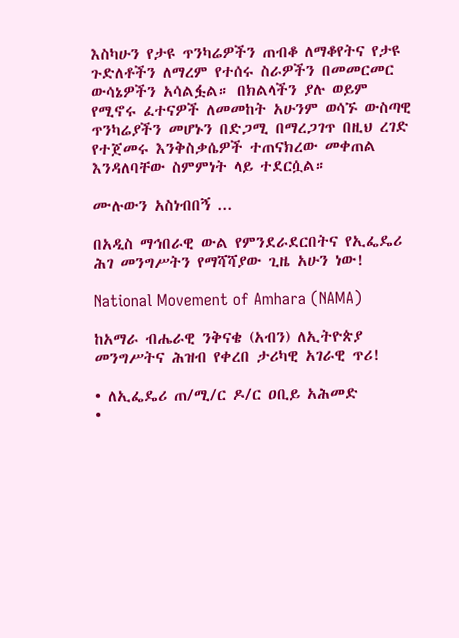እስካሁን የታዩ ጥንካሬዎችን ጠብቆ ለማቆየትና የታዩ ጉድለቶችን ለማረም የተሰሩ ስራዎችን በመመርመር ውሳኔዎችን አሳልፏል። በክልላችን ያሉ ወይም የሚኖሩ ፈተናዎች ለመመከት አሁንም ወሳኙ ውስጣዊ ጥንካሬያችን መሆኑን በድጋሚ በማረጋገጥ በዚህ ረገድ የተጀመሩ እንቅስቃሴዎች ተጠናክረው መቀጠል እንዳለባቸው ስምምነት ላይ ተደርሷል።

ሙሉውን አስነብበኝ ...

በአዲስ ማኅበራዊ ውል የምንደራደርበትና የኢፌዴሪ ሕገ መንግሥትን የማሻሻያው ጊዜ አሁን ነው!

National Movement of Amhara (NAMA)

ከአማራ ብሔራዊ ንቅናቄ (አብን) ለኢትዮጵያ መንግሥትና ሕዝብ የቀረበ ታሪካዊ አገራዊ ጥሪ!

• ለኢፌዴሪ ጠ/ሚ/ር ዶ/ር ዐቢይ አሕመድ
•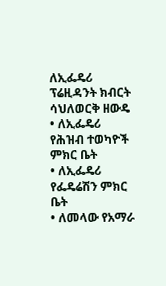ለኢፌዴሪ ፕሬዚዳንት ክብርት ሳህለወርቅ ዘውዴ
• ለኢፌዴሪ የሕዝብ ተወካዮች ምክር ቤት
• ለኢፌዴሪ የፌዴሬሽን ምክር ቤት
• ለመላው የአማራ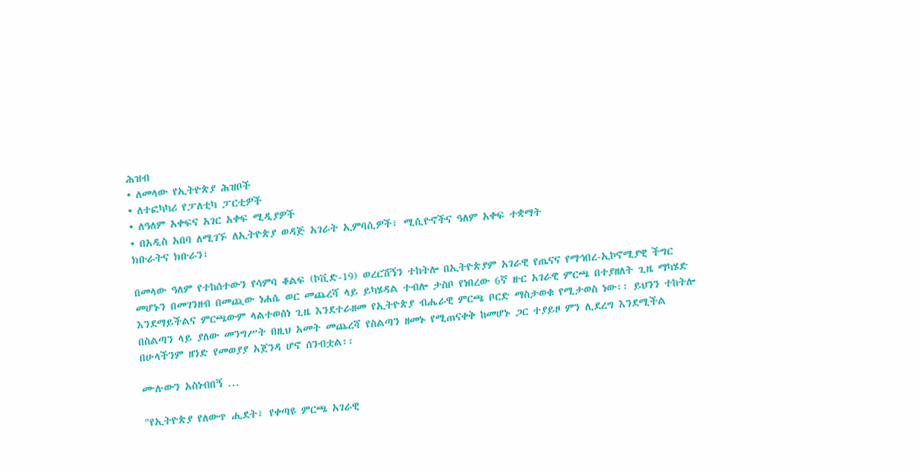ሕዝብ
• ለመላው የኢትዮጵያ ሕዝቦች
• ለተፎካካሪ የፓለቲካ ፓርቲዎች
• ለዓለም አቀፍና አገር አቀፍ ሚዲያዎች
• በአዲስ አበባ ለሚገኙ ለኢትዮጵያ ወዳጅ አገራት ኢምባሲዎች፣ ሚሲዮኖችና ዓለም አቀፍ ተቋማት
ክቡራትና ክቡራን፣

በመላው ዓለም የተከሰተውን የሳምባ ቆልፍ (ኮቪድ-19) ወረርሽኝን ተከትሎ በኢትዮጵያም አገራዊ የጤናና የማኅበረ-ኢኮኖሚያዊ ችግር መሆኑን በመገንዘብ በመጪው ነሐሴ ወር መጨረሻ ላይ ይካሄዳል ተብሎ ታስቦ የነበረው 6ኛ ዙር አገራዊ ምርጫ በተያዘለት ጊዜ ማካሄድ እንደማይችልና ምርጫውም ላልተወሰነ ጊዜ እንደተራዘመ የኢትዮጵያ ብሔራዊ ምርጫ ቦርድ ማስታወቁ የሚታወስ ነው፡፡ ይህንን ተከትሎ በስልጣን ላይ ያለው መንግሥት በዚህ አመት መጨረሻ የስልጣን ዘመኑ የሚጠናቀቅ ከመሆኑ ጋር ተያይዞ ምን ሊደረግ እንደሚችል በሁላችንም ዘንድ የመወያያ አጀንዳ ሆኖ ሰንብቷል፡፡

ሙሉውን አስነብበኝ ...

"የኢትዮጵያ የለውጥ ሒደት፣ የቀጣዩ ምርጫ አገራዊ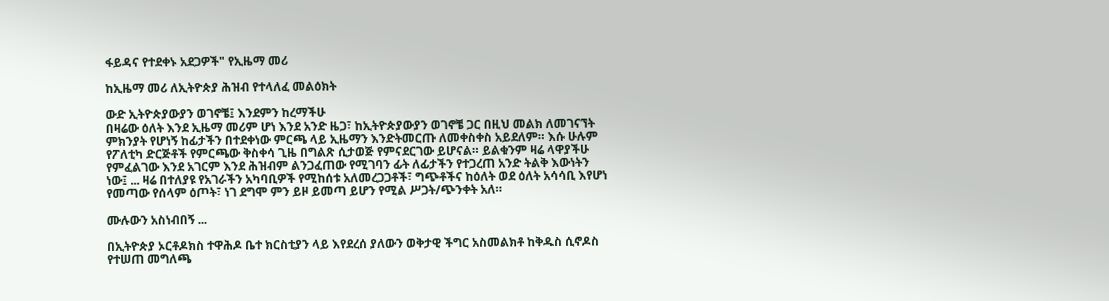ፋይዳና የተደቀኑ አደጋዎች" የኢዜማ መሪ

ከኢዜማ መሪ ለኢትዮጵያ ሕዝብ የተላለፈ መልዕክት

ውድ ኢትዮጵያውያን ወገኖቼ፤ እንደምን ከረማችሁ
በዛሬው ዕለት እንደ ኢዜማ መሪም ሆነ እንደ አንድ ዜጋ፣ ከኢትዮጵያውያን ወገኖቼ ጋር በዚህ መልክ ለመገናኘት ምክንያት የሆነኝ ከፊታችን በተደቀነው ምርጫ ላይ ኢዜማን እንድትመርጡ ለመቀስቀስ አይደለም። እሱ ሁሉም የፖለቲካ ድርጅቶች የምርጫው ቅስቀሳ ጊዜ በግልጽ ሲታወጅ የምናደርገው ይሆናል። ይልቁንም ዛሬ ላዋያችሁ የምፈልገው እንደ አገርም እንደ ሕዝብም ልንጋፈጠው የሚገባን ፊት ለፊታችን የተጋረጠ አንድ ትልቅ እውነትን ነው፤ ... ዛሬ በተለያዩ የአገራችን አካባቢዎች የሚከሰቱ አለመረጋጋቶች፣ ግጭቶችና ከዕለት ወደ ዕለት አሳሳቢ እየሆነ የመጣው የሰላም ዕጦት፣ ነገ ደግሞ ምን ይዞ ይመጣ ይሆን የሚል ሥጋት/ጭንቀት አለ።

ሙሉውን አስነብበኝ ...

በኢትዮጵያ ኦርቶዶክስ ተዋሕዶ ቤተ ክርስቲያን ላይ እየደረሰ ያለውን ወቅታዊ ችግር አስመልክቶ ከቅዱስ ሲኖዶስ የተሠጠ መግለጫ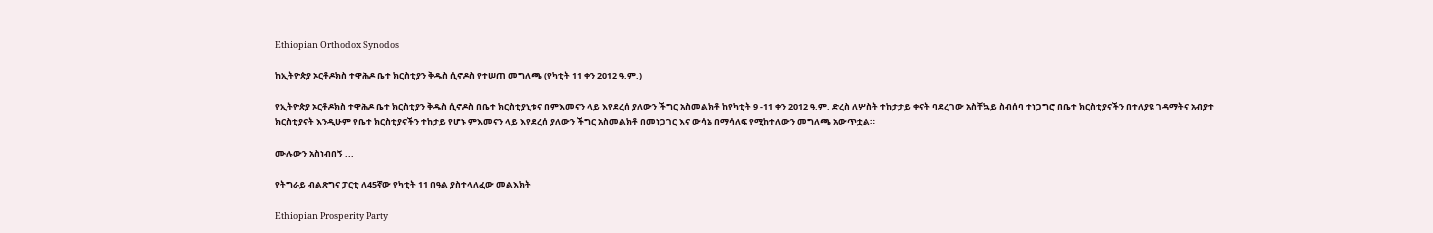Ethiopian Orthodox Synodos

ከኢትዮጵያ ኦርቶዶክስ ተዋሕዶ ቤተ ክርስቲያን ቅዱስ ሲኖዶስ የተሠጠ መግለጫ (የካቲት 11 ቀን 2012 ዓ.ም.)

የኢትዮጵያ ኦርቶዶክስ ተዋሕዶ ቤተ ክርስቲያን ቅዱስ ሲኖዶስ በቤተ ክርስቲያኒቱና በምእመናን ላይ እየደረሰ ያለውን ችግር አስመልክቶ ከየካቲት 9 -11 ቀን 2012 ዓ.ም. ድረስ ለሦስት ተከታታይ ቀናት ባደረገው አስቸኳይ ስብሰባ ተነጋግሮ በቤተ ክርስቲያናችን በተለያዩ ገዳማትና አብያተ ክርስቲያናት እንዲሁም የቤተ ክርስቲያናችን ተከታይ የሆኑ ምእመናን ላይ እየደረሰ ያለውን ችግር አስመልክቶ በመነጋገር እና ውሳኔ በማሳለፍ የሚከተለውን መግለጫ አውጥቷል።

ሙሉውን አስነብበኝ ...

የትግራይ ብልጽግና ፓርቲ ለ45ኛው የካቲት 11 በዓል ያስተላለፈው መልእክት

Ethiopian Prosperity Party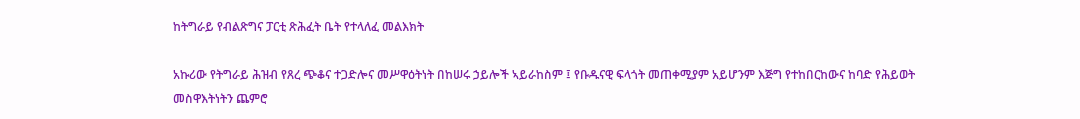ከትግራይ የብልጽግና ፓርቲ ጽሕፈት ቤት የተላለፈ መልእክት

አኩሪው የትግራይ ሕዝብ የጸረ ጭቆና ተጋድሎና መሥዋዕትነት በከሠሩ ኃይሎች ኣይራከስም ፤ የቡዱናዊ ፍላጎት መጠቀሚያም አይሆንም እጅግ የተከበርከውና ከባድ የሕይወት መስዋእትነትን ጨምሮ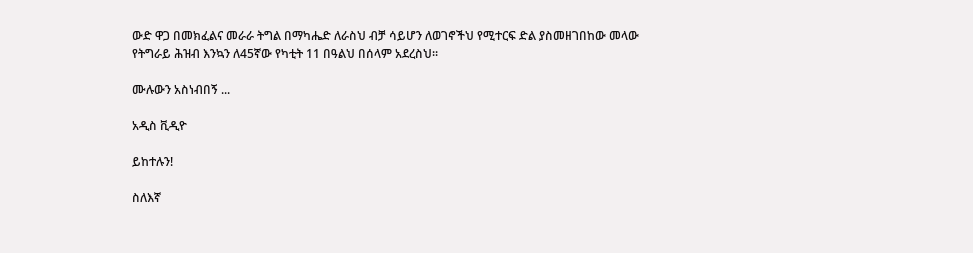ውድ ዋጋ በመክፈልና መራራ ትግል በማካሔድ ለራስህ ብቻ ሳይሆን ለወገኖችህ የሚተርፍ ድል ያስመዘገበከው መላው የትግራይ ሕዝብ እንኳን ለ45ኛው የካቲት 11 በዓልህ በሰላም አደረስህ።

ሙሉውን አስነብበኝ ...

አዲስ ቪዲዮ

ይከተሉን!

ስለእኛ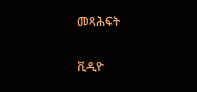መጻሕፍት

ቪዲዮ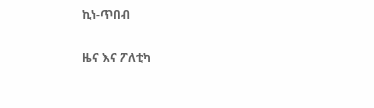ኪነ-ጥበብ

ዜና እና ፖለቲካ